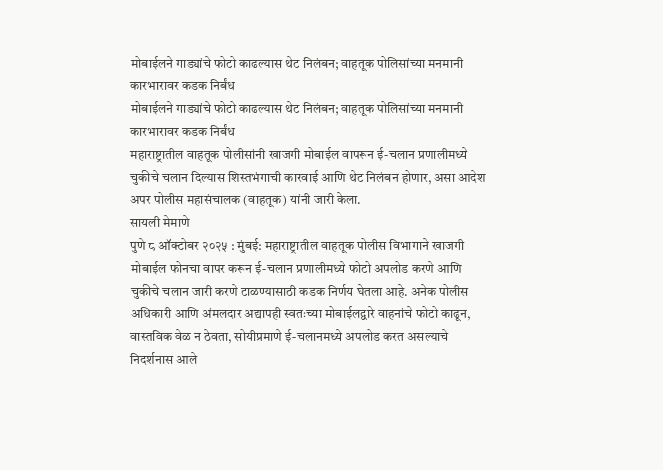मोबाईलने गाड्यांचे फोटो काढल्यास थेट निलंबन; वाहतूक पोलिसांच्या मनमानी कारभारावर कडक निर्बंध
मोबाईलने गाड्यांचे फोटो काढल्यास थेट निलंबन; वाहतूक पोलिसांच्या मनमानी कारभारावर कडक निर्बंध
महाराष्ट्रातील वाहतूक पोलीसांनी खाजगी मोबाईल वापरून ई-चलान प्रणालीमध्ये चुकीचे चलान दिल्यास शिस्तभंगाची कारवाई आणि थेट निलंबन होणार, असा आदेश अपर पोलीस महासंचालक (वाहतूक) यांनी जारी केला.
सायली मेमाणे
पुणे ८ ऑक्टोबर २०२५ : मुंबई: महाराष्ट्रातील वाहतूक पोलीस विभागाने खाजगी मोबाईल फोनचा वापर करून ई-चलान प्रणालीमध्ये फोटो अपलोड करणे आणि चुकीचे चलान जारी करणे टाळण्यासाठी कडक निर्णय घेतला आहे. अनेक पोलीस अधिकारी आणि अंमलदार अद्यापही स्वतःच्या मोबाईलद्वारे वाहनांचे फोटो काढून, वास्तविक वेळ न ठेवता, सोयीप्रमाणे ई-चलानमध्ये अपलोड करत असल्याचे निदर्शनास आले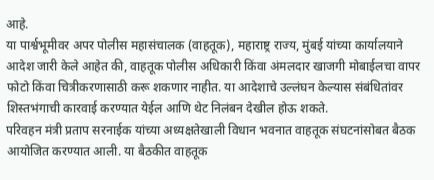आहे.
या पार्श्वभूमीवर अपर पोलीस महासंचालक (वाहतूक), महाराष्ट्र राज्य, मुंबई यांच्या कार्यालयाने आदेश जारी केले आहेत की, वाहतूक पोलीस अधिकारी किंवा अंमलदार खाजगी मोबाईलचा वापर फोटो किंवा चित्रीकरणासाठी करू शकणार नाहीत. या आदेशाचे उल्लंघन केल्यास संबंधितांवर शिस्तभंगाची कारवाई करण्यात येईल आणि थेट निलंबन देखील होऊ शकते.
परिवहन मंत्री प्रताप सरनाईक यांच्या अध्यक्षतेखाली विधान भवनात वाहतूक संघटनांसोबत बैठक आयोजित करण्यात आली. या बैठकीत वाहतूक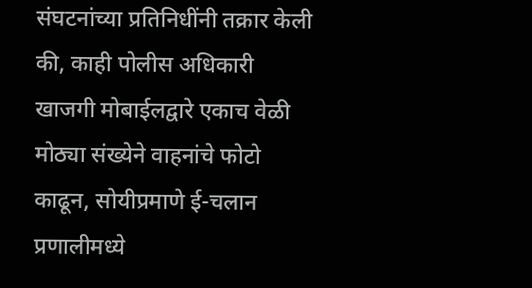संघटनांच्या प्रतिनिधींनी तक्रार केली की, काही पोलीस अधिकारी खाजगी मोबाईलद्वारे एकाच वेळी मोठ्या संख्येने वाहनांचे फोटो काढून, सोयीप्रमाणे ई-चलान प्रणालीमध्ये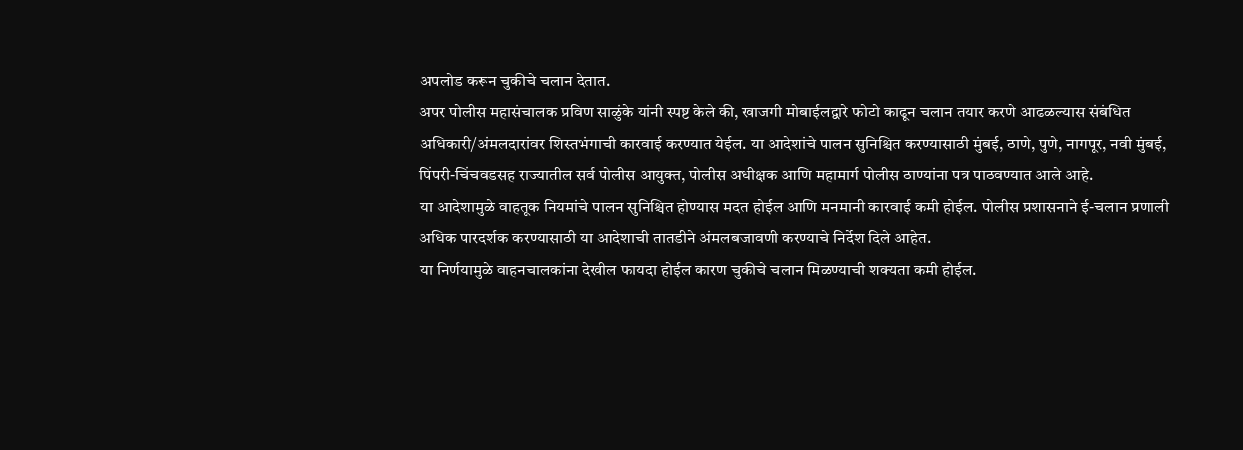अपलोड करून चुकीचे चलान देतात.
अपर पोलीस महासंचालक प्रविण साळुंके यांनी स्पष्ट केले की, खाजगी मोबाईलद्वारे फोटो काढून चलान तयार करणे आढळल्यास संबंधित अधिकारी/अंमलदारांवर शिस्तभंगाची कारवाई करण्यात येईल. या आदेशांचे पालन सुनिश्चित करण्यासाठी मुंबई, ठाणे, पुणे, नागपूर, नवी मुंबई, पिंपरी-चिंचवडसह राज्यातील सर्व पोलीस आयुक्त, पोलीस अधीक्षक आणि महामार्ग पोलीस ठाण्यांना पत्र पाठवण्यात आले आहे.
या आदेशामुळे वाहतूक नियमांचे पालन सुनिश्चित होण्यास मदत होईल आणि मनमानी कारवाई कमी होईल. पोलीस प्रशासनाने ई-चलान प्रणाली अधिक पारदर्शक करण्यासाठी या आदेशाची तातडीने अंमलबजावणी करण्याचे निर्देश दिले आहेत.
या निर्णयामुळे वाहनचालकांना देखील फायदा होईल कारण चुकीचे चलान मिळण्याची शक्यता कमी होईल.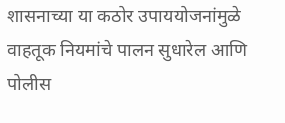शासनाच्या या कठोर उपाययोजनांमुळे वाहतूक नियमांचे पालन सुधारेल आणि पोलीस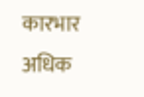कारभार अधिक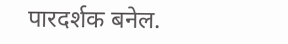पारदर्शक बनेल.